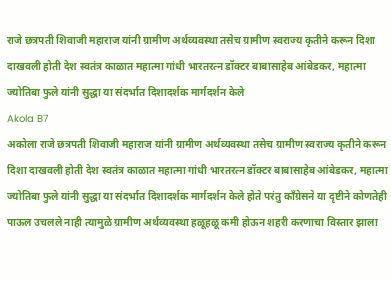राजे छत्रपती शिवाजी महाराज यांनी ग्रामीण अर्थव्यवस्था तसेच ग्रामीण स्वराज्य कृतीने करून दिशा दाखवली होती देश स्वतंत्र काळात महात्मा गांधी भारतरत्न डॉक्टर बाबासाहेब आंबेडकर, महात्मा ज्योतिबा फुले यांनी सुद्धा या संदर्भात दिशादर्शक मार्गदर्शन केले
Akola B7
अकोला राजे छत्रपती शिवाजी महाराज यांनी ग्रामीण अर्थव्यवस्था तसेच ग्रामीण स्वराज्य कृतीने करून दिशा दाखवली होती देश स्वतंत्र काळात महात्मा गांधी भारतरत्न डॉक्टर बाबासाहेब आंबेडकर, महात्मा ज्योतिबा फुले यांनी सुद्धा या संदर्भात दिशादर्शक मार्गदर्शन केले होते परंतु काँग्रेसने या दृष्टीने कोणतेही पाऊल उचलले नाही त्यामुळे ग्रामीण अर्थव्यवस्था हळूहळू कमी होऊन शहरी करणाचा विस्तार झाला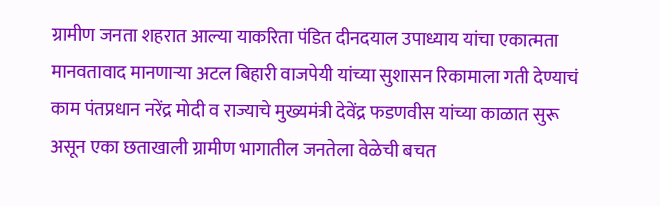ग्रामीण जनता शहरात आल्या याकरिता पंडित दीनदयाल उपाध्याय यांचा एकात्मता मानवतावाद मानणाऱ्या अटल बिहारी वाजपेयी यांच्या सुशासन रिकामाला गती देण्याचं काम पंतप्रधान नरेंद्र मोदी व राज्याचे मुख्यमंत्री देवेंद्र फडणवीस यांच्या काळात सुरू असून एका छताखाली ग्रामीण भागातील जनतेला वेळेची बचत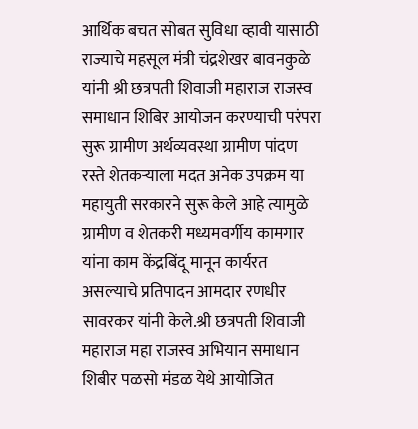आर्थिक बचत सोबत सुविधा व्हावी यासाठी राज्याचे महसूल मंत्री चंद्रशेखर बावनकुळे यांनी श्री छत्रपती शिवाजी महाराज राजस्व समाधान शिबिर आयोजन करण्याची परंपरा सुरू ग्रामीण अर्थव्यवस्था ग्रामीण पांदण रस्ते शेतकऱ्याला मदत अनेक उपक्रम या महायुती सरकारने सुरू केले आहे त्यामुळे ग्रामीण व शेतकरी मध्यमवर्गीय कामगार यांना काम केंद्रबिंदू मानून कार्यरत असल्याचे प्रतिपादन आमदार रणधीर सावरकर यांनी केले.श्री छत्रपती शिवाजी महाराज महा राजस्व अभियान समाधान शिबीर पळसो मंडळ येथे आयोजित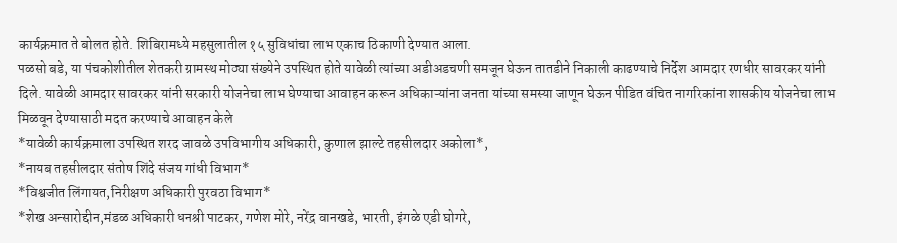कार्यक्रमात ते बोलत होते. शिबिरामध्ये महसुलातील १५ सुविधांचा लाभ एकाच ठिकाणी देण्यात आला.
पळसो बडे, या पंचकोशीतील शेतकरी ग्रामस्थ मोठ्या संख्येने उपस्थित होते यावेळी त्यांच्या अडीअडचणी समजून घेऊन तातडीने निकाली काढण्याचे निर्देश आमदार रणधीर सावरकर यांनी दिले. यावेळी आमदार सावरकर यांनी सरकारी योजनेचा लाभ घेण्याचा आवाहन करून अधिकाऱ्यांना जनता यांच्या समस्या जाणून घेऊन पीडित वंचित नागरिकांना शासकीय योजनेचा लाभ मिळवून देण्यासाठी मदत करण्याचे आवाहन केले
*यावेळी कार्यक्रमाला उपस्थित शरद जावळे उपविभागीय अधिकारी, कुणाल झाल्टे तहसीलदार अकोला*,
*नायब तहसीलदार संतोष शिंदे संजय गांधी विभाग*
*विश्वजीत लिंगायत,निरीक्षण अधिकारी पुरवठा विभाग*
*शेख अन्सारोद्दीन,मंडळ अधिकारी धनश्री पाटकर, गणेश मोरे, नरेंद्र वानखडे, भारती, इंगळे एडी घोगरे,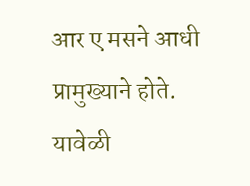आर ए मसने आधी प्रामुख्याने होते.
यावेळी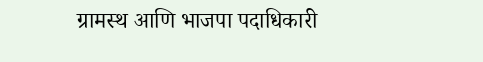ग्रामस्थ आणि भाजपा पदाधिकारी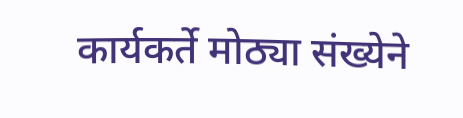कार्यकर्ते मोठ्या संख्येने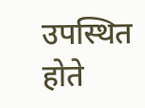उपस्थित होते